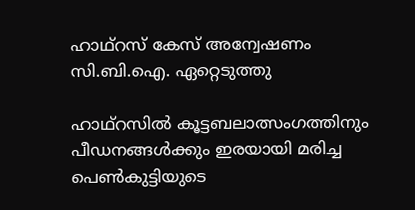ഹാഥ്‌റസ് കേസ് അന്വേഷണം സി.ബി.ഐ. ഏറ്റെടുത്തു

ഹാഥ്‌റസില്‍ കൂട്ടബലാത്സംഗത്തിനും പീഡനങ്ങള്‍ക്കും ഇരയായി മരിച്ച പെണ്‍കുട്ടിയുടെ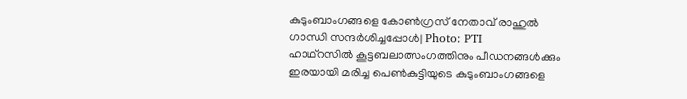കുടുംബാംഗങ്ങളെ കോണ്‍ഗ്രസ് നേതാവ് രാഹുല്‍ ഗാന്ധി സന്ദര്‍ശിച്ചപ്പോള്‍| Photo: PTI
ഹാഥ്‌റസില്‍ കൂട്ടബലാത്സംഗത്തിനും പീഡനങ്ങള്‍ക്കും ഇരയായി മരിച്ച പെണ്‍കുട്ടിയുടെ കുടുംബാംഗങ്ങളെ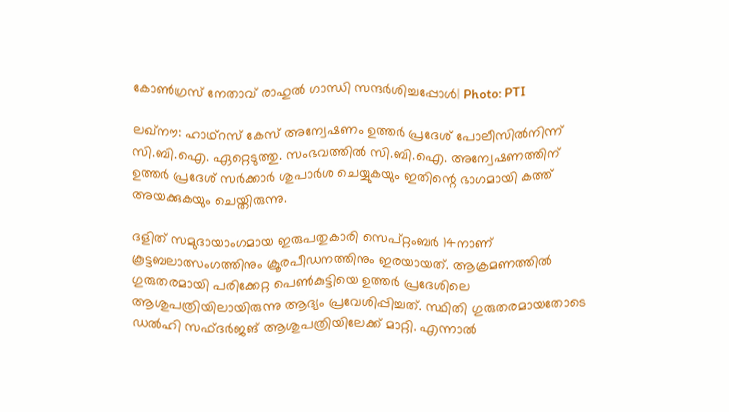കോണ്‍ഗ്രസ് നേതാവ് രാഹുല്‍ ഗാന്ധി സന്ദര്‍ശിച്ചപ്പോള്‍| Photo: PTI

ലഖ്‌നൗ: ഹാഥ്‌റസ് കേസ് അന്വേഷണം ഉത്തര്‍ പ്രദേശ് പോലീസില്‍നിന്ന് സി.ബി.ഐ. ഏറ്റെടുത്തു. സംഭവത്തില്‍ സി.ബി.ഐ. അന്വേഷണത്തിന് ഉത്തര്‍ പ്രദേശ് സര്‍ക്കാര്‍ ശുപാര്‍ശ ചെയ്യുകയും ഇതിന്റെ ഭാഗമായി കത്ത് അയക്കുകയും ചെയ്തിരുന്നു.

ദളിത് സമുദായാംഗമായ ഇരുപതുകാരി സെപ്റ്റംബര്‍ 14നാണ് കൂട്ടബലാത്സംഗത്തിനും ക്രൂരപീഡനത്തിനും ഇരയായത്. ആക്രമണത്തില്‍ ഗുരുതരമായി പരിക്കേറ്റ പെണ്‍കുട്ടിയെ ഉത്തര്‍ പ്രദേശിലെ ആശുപത്രിയിലായിരുന്നു ആദ്യം പ്രവേശിപ്പിച്ചത്. സ്ഥിതി ഗുരുതരമായതോടെ ഡല്‍ഹി സഫ്ദര്‍ജങ് ആശുപത്രിയിലേക്ക് മാറ്റി. എന്നാല്‍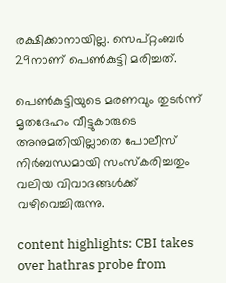രക്ഷിക്കാനായില്ല. സെപ്റ്റംബര്‍ 29നാണ് പെണ്‍കുട്ടി മരിച്ചത്.

പെണ്‍കുട്ടിയുടെ മരണവും തുടര്‍ന്ന് മൃതദേഹം വീട്ടുകാരുടെ അനുമതിയില്ലാതെ പോലീസ് നിര്‍ബന്ധമായി സംസ്‌കരിച്ചതും വലിയ വിവാദങ്ങള്‍ക്ക് വഴിവെച്ചിരുന്നു.

content highlights: CBI takes over hathras probe from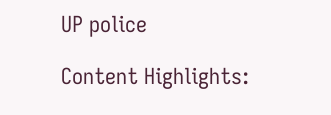UP police

Content Highlights: